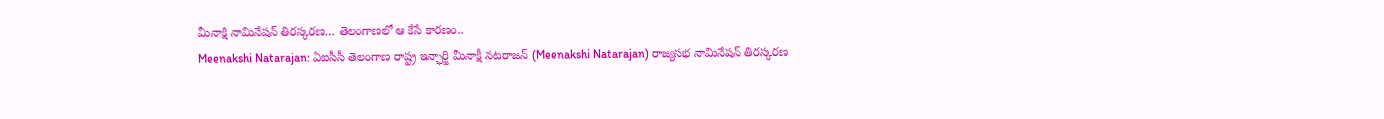మీనాక్షి నామినేషన్ తిరస్కరణ… తెలంగాణలో ఆ కేసే కారణం..
Meenakshi Natarajan: ఏఐసీసీ తెలంగాణ రాష్ట్ర ఇన్ఛార్జి మీనాక్షీ నటరాజన్ (Meenakshi Natarajan) రాజ్యసభ నామినేషన్ తిరస్కరణ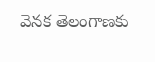వెనక తెలంగాణకు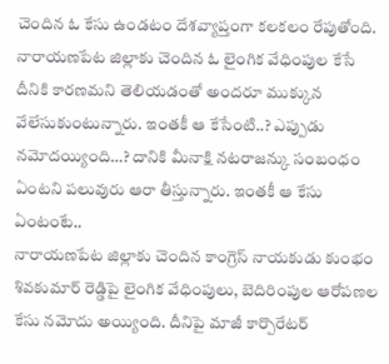చెందిన ఓ కేసు ఉండటం దేశవ్యాప్తంగా కలకలం రేపుతోంది. నారాయణపేట జిల్లాకు చెందిన ఓ లైంగిక వేధింపుల కేసే దీనికి కారణమని తెలియడంతో అందరూ ముక్కున వేలేసుకుంటున్నారు. ఇంతకీ ఆ కేసేంటి..? ఎప్పుడు నమోదయ్యింది…? దానికి మీనాక్షి నటరాజన్కు సంబంధం ఏంటని పలువురు ఆరా తీస్తున్నారు. ఇంతకీ ఆ కేసు ఏంటంటే..
నారాయణపేట జిల్లాకు చెందిన కాంగ్రెస్ నాయకుడు కుంభం శివకుమార్ రెడ్డిపై లైంగిక వేధింపులు, బెదిరింపుల ఆరోపణల కేసు నమోదు అయ్యింది. దీనిపై మాజీ కార్పొరేటర్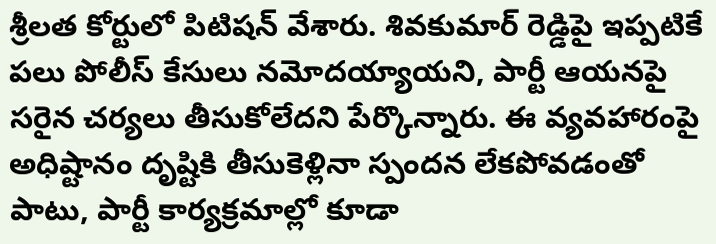శ్రీలత కోర్టులో పిటిషన్ వేశారు. శివకుమార్ రెడ్డిపై ఇప్పటికే పలు పోలీస్ కేసులు నమోదయ్యాయని, పార్టీ ఆయనపై సరైన చర్యలు తీసుకోలేదని పేర్కొన్నారు. ఈ వ్యవహారంపై అధిష్టానం దృష్టికి తీసుకెళ్లినా స్పందన లేకపోవడంతో పాటు, పార్టీ కార్యక్రమాల్లో కూడా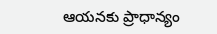ఆయనకు ప్రాధాన్యం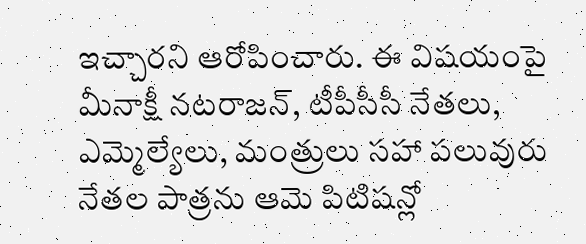ఇచ్చారని ఆరోపించారు. ఈ విషయంపై మీనాక్షీ నటరాజన్, టీపీసీసీ నేతలు, ఎమ్మెల్యేలు, మంత్రులు సహా పలువురు నేతల పాత్రను ఆమె పిటిషన్లో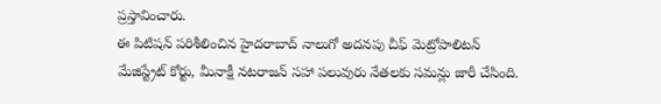ప్రస్తావించారు.
ఈ పిటిషన్ పరిశీలించిన హైదరాబాద్ నాలుగో అదనపు చీఫ్ మెట్రోపాలిటన్ మేజిస్ట్రేట్ కోర్టు, మీనాక్షీ నటరాజన్ సహా పలువురు నేతలకు సమన్లు జారీ చేసింది.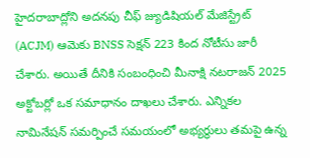హైదరాబాద్లోని అదనపు చీఫ్ జ్యుడిషియల్ మేజిస్ట్రేట్ (ACJM) ఆమెకు BNSS సెక్షన్ 223 కింద నోటీసు జారీ చేశారు. అయితే దీనికి సంబంధించి మీనాక్షి నటరాజన్ 2025 అక్టోబర్లో ఒక సమాధానం దాఖలు చేశారు. ఎన్నికల నామినేషన్ సమర్పించే సమయంలో అభ్యర్థులు తమపై ఉన్న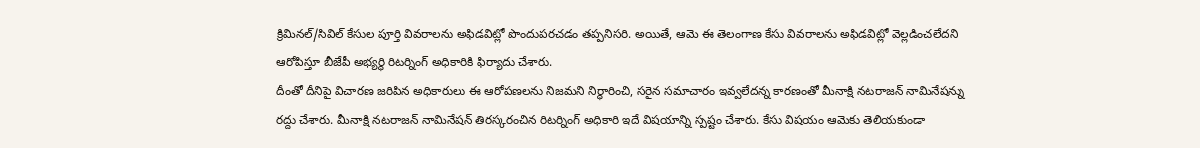క్రిమినల్/సివిల్ కేసుల పూర్తి వివరాలను అఫిడవిట్లో పొందుపరచడం తప్పనిసరి. అయితే, ఆమె ఈ తెలంగాణ కేసు వివరాలను అఫిడవిట్లో వెల్లడించలేదని ఆరోపిస్తూ బీజేపీ అభ్యర్థి రిటర్నింగ్ అధికారికి ఫిర్యాదు చేశారు.
దీంతో దీనిపై విచారణ జరిపిన అధికారులు ఈ ఆరోపణలను నిజమని నిర్ధారించి, సరైన సమాచారం ఇవ్వలేదన్న కారణంతో మీనాక్షి నటరాజన్ నామినేషన్ను రద్దు చేశారు. మీనాక్షి నటరాజన్ నామినేషన్ తిరస్కరంచిన రిటర్నింగ్ అధికారి ఇదే విషయాన్ని స్పష్టం చేశారు. కేసు విషయం ఆమెకు తెలియకుండా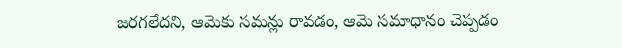జరగలేదని, ఆమెకు సమన్లు రావడం, ఆమె సమాధానం చెప్పడం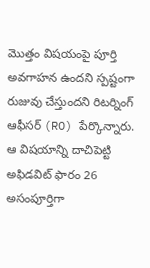మొత్తం విషయంపై పూర్తి అవగాహన ఉందని స్పష్టంగా రుజువు చేస్తుందని రిటర్నింగ్ ఆఫీసర్ (RO) పేర్కొన్నారు. ఆ విషయాన్ని దాచిపెట్టి అఫిడవిట్ ఫారం 26 అసంపూర్తిగా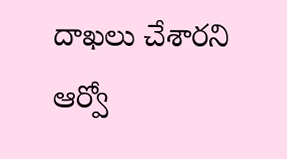దాఖలు చేశారని ఆర్వో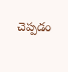చెప్పడం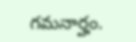గమనార్హం.